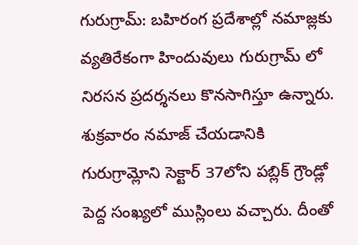గురుగ్రామ్: బహిరంగ ప్రదేశాల్లో నమాజ్లకు వ్యతిరేకంగా హిందువులు గురుగ్రామ్ లో నిరసన ప్రదర్శనలు కొనసాగిస్తూ ఉన్నారు. శుక్రవారం నమాజ్ చేయడానికి గురుగ్రామ్లోని సెక్టార్ 37లోని పబ్లిక్ గ్రౌండ్లో పెద్ద సంఖ్యలో ముస్లింలు వచ్చారు. దీంతో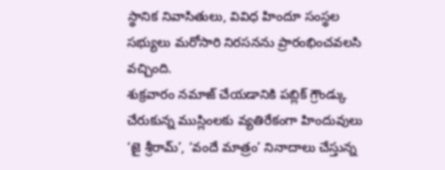స్థానిక నివాసితులు, వివిధ హిందూ సంస్థల సభ్యులు మరోసారి నిరసనను ప్రారంభించవలసి వచ్చింది.
శుక్రవారం నమాజ్ చేయడానికి పబ్లిక్ గ్రౌండ్కు చేరుకున్న ముస్లింలకు వ్యతిరేకంగా హిందువులు ‘జై శ్రీరామ్’, ‘వందే మాత్రం’ నినాదాలు చేస్తున్న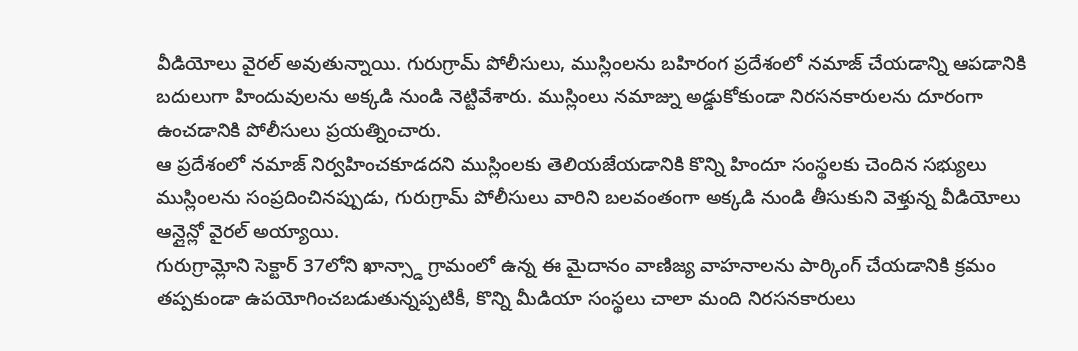వీడియోలు వైరల్ అవుతున్నాయి. గురుగ్రామ్ పోలీసులు, ముస్లింలను బహిరంగ ప్రదేశంలో నమాజ్ చేయడాన్ని ఆపడానికి బదులుగా హిందువులను అక్కడి నుండి నెట్టివేశారు. ముస్లింలు నమాజ్ను అడ్డుకోకుండా నిరసనకారులను దూరంగా ఉంచడానికి పోలీసులు ప్రయత్నించారు.
ఆ ప్రదేశంలో నమాజ్ నిర్వహించకూడదని ముస్లింలకు తెలియజేయడానికి కొన్ని హిందూ సంస్థలకు చెందిన సభ్యులు ముస్లింలను సంప్రదించినప్పుడు, గురుగ్రామ్ పోలీసులు వారిని బలవంతంగా అక్కడి నుండి తీసుకుని వెళ్తున్న వీడియోలు ఆన్లైన్లో వైరల్ అయ్యాయి.
గురుగ్రామ్లోని సెక్టార్ 37లోని ఖాన్స్డా గ్రామంలో ఉన్న ఈ మైదానం వాణిజ్య వాహనాలను పార్కింగ్ చేయడానికి క్రమం తప్పకుండా ఉపయోగించబడుతున్నప్పటికీ, కొన్ని మీడియా సంస్థలు చాలా మంది నిరసనకారులు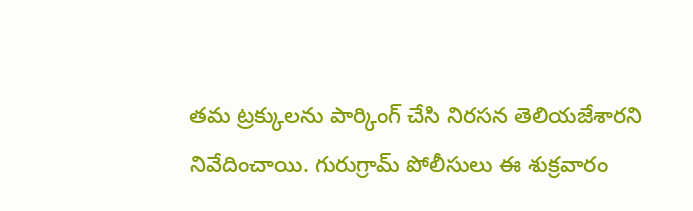తమ ట్రక్కులను పార్కింగ్ చేసి నిరసన తెలియజేశారని నివేదించాయి. గురుగ్రామ్ పోలీసులు ఈ శుక్రవారం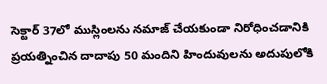సెక్టార్ 37లో ముస్లింలను నమాజ్ చేయకుండా నిరోధించడానికి ప్రయత్నించిన దాదాపు 50 మందిని హిందువులను అదుపులోకి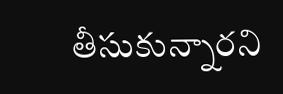తీసుకున్నారని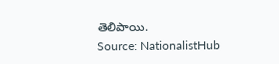తెలిపాయి.
Source: NationalistHub